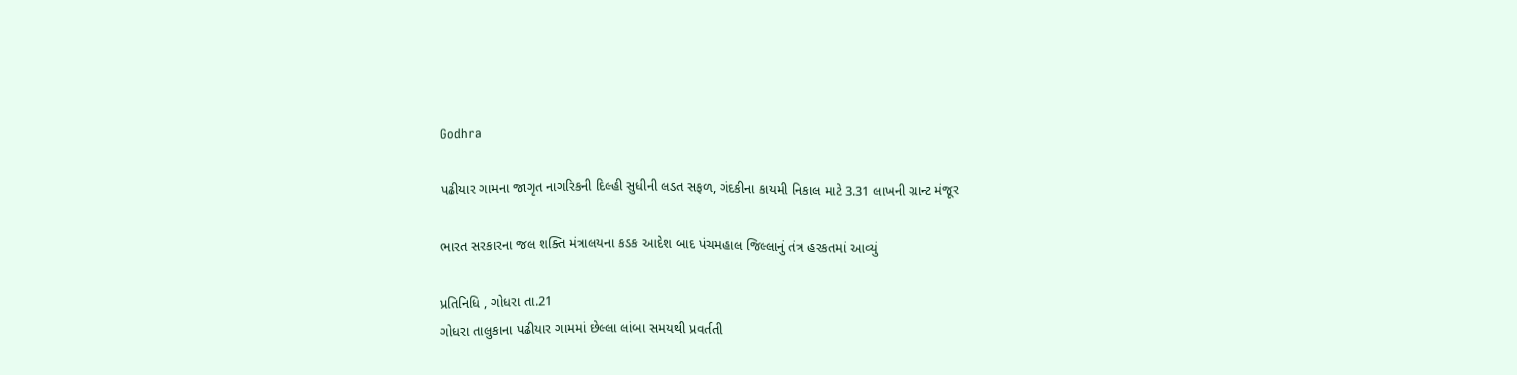Godhra

પઢીયાર ગામના જાગૃત નાગરિકની દિલ્હી સુધીની લડત સફળ, ગંદકીના કાયમી નિકાલ માટે 3.31 લાખની ગ્રાન્ટ મંજૂર

ભારત સરકારના જલ શક્તિ મંત્રાલયના કડક આદેશ બાદ પંચમહાલ જિલ્લાનું તંત્ર હરકતમાં આવ્યું

પ્રતિનિધિ , ગોધરા તા.21
ગોધરા તાલુકાના પઢીયાર ગામમાં છેલ્લા લાંબા સમયથી પ્રવર્તતી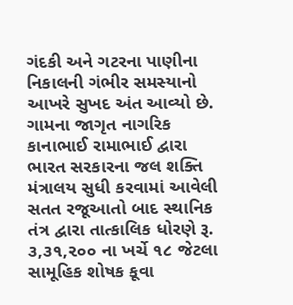ગંદકી અને ગટરના પાણીના નિકાલની ગંભીર સમસ્યાનો આખરે સુખદ અંત આવ્યો છે. ગામના જાગૃત નાગરિક કાનાભાઈ રામાભાઈ દ્વારા ભારત સરકારના જલ શક્તિ મંત્રાલય સુધી કરવામાં આવેલી સતત રજૂઆતો બાદ સ્થાનિક તંત્ર દ્વારા તાત્કાલિક ધોરણે રૂ. ૩,૩૧,૨૦૦ ના ખર્ચે ૧૮ જેટલા સામૂહિક શોષક કૂવા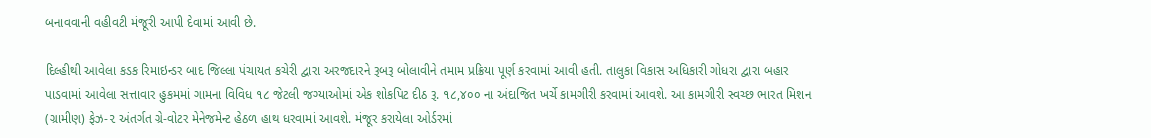બનાવવાની વહીવટી મંજૂરી આપી દેવામાં આવી છે.

દિલ્હીથી આવેલા કડક રિમાઇન્ડર બાદ જિલ્લા પંચાયત કચેરી દ્વારા અરજદારને રૂબરૂ બોલાવીને તમામ પ્રક્રિયા પૂર્ણ કરવામાં આવી હતી. તાલુકા વિકાસ અધિકારી ગોધરા દ્વારા બહાર પાડવામાં આવેલા સત્તાવાર હુકમમાં ગામના વિવિધ ૧૮ જેટલી જગ્યાઓમાં એક શોકપિટ દીઠ રૂ. ૧૮,૪૦૦ ના અંદાજિત ખર્ચે કામગીરી કરવામાં આવશે. આ કામગીરી સ્વચ્છ ભારત મિશન (ગ્રામીણ) ફેઝ-૨ અંતર્ગત ગ્રે-વોટર મેનેજમેન્ટ હેઠળ હાથ ધરવામાં આવશે. મંજૂર કરાયેલા ઓર્ડરમાં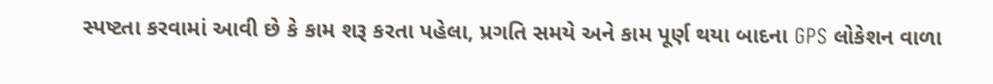સ્પષ્ટતા કરવામાં આવી છે કે કામ શરૂ કરતા પહેલા, પ્રગતિ સમયે અને કામ પૂર્ણ થયા બાદના GPS લોકેશન વાળા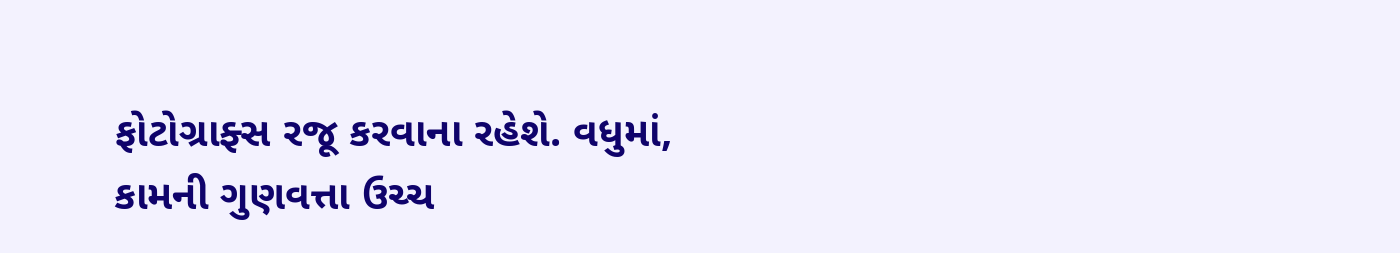ફોટોગ્રાફ્સ રજૂ કરવાના રહેશે. વધુમાં, કામની ગુણવત્તા ઉચ્ચ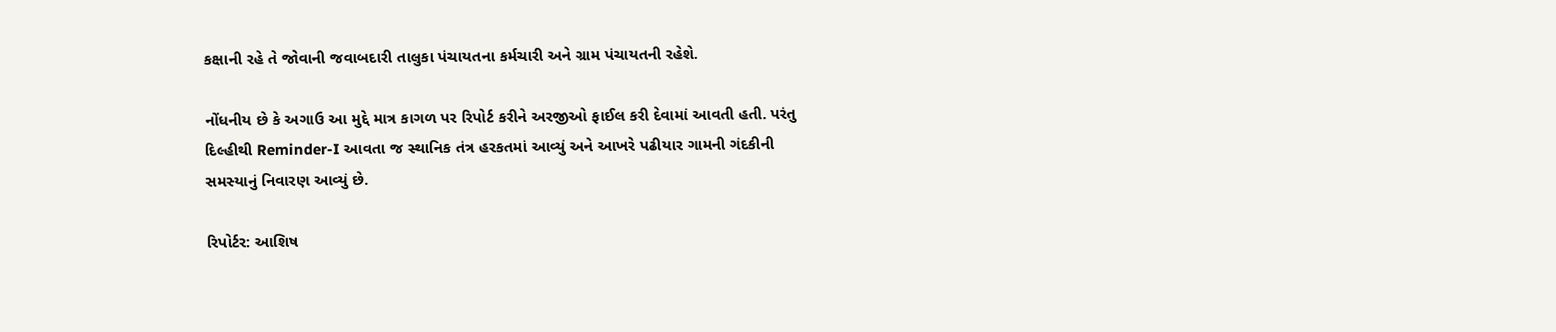કક્ષાની રહે તે જોવાની જવાબદારી તાલુકા પંચાયતના કર્મચારી અને ગ્રામ પંચાયતની રહેશે.

નોંધનીય છે કે અગાઉ આ મુદ્દે માત્ર કાગળ પર રિપોર્ટ કરીને અરજીઓ ફાઈલ કરી દેવામાં આવતી હતી. પરંતુ દિલ્હીથી Reminder-I આવતા જ સ્થાનિક તંત્ર હરકતમાં આવ્યું અને આખરે પઢીયાર ગામની ગંદકીની સમસ્યાનું નિવારણ આવ્યું છે.

રિપોર્ટર: આશિષ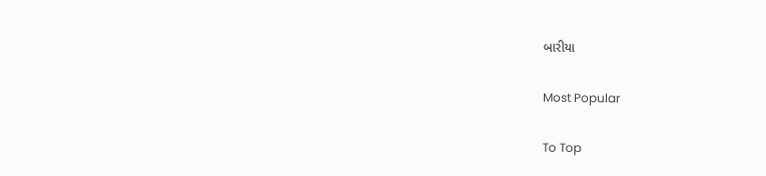બારીયા

Most Popular

To Top